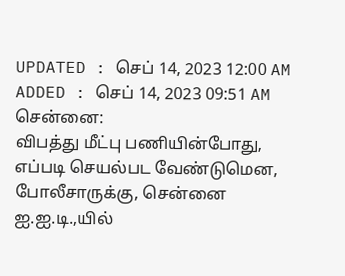UPDATED : செப் 14, 2023 12:00 AM
ADDED : செப் 14, 2023 09:51 AM
சென்னை:
விபத்து மீட்பு பணியின்போது, எப்படி செயல்பட வேண்டுமென, போலீசாருக்கு, சென்னை ஐ.ஐ.டி.,யில்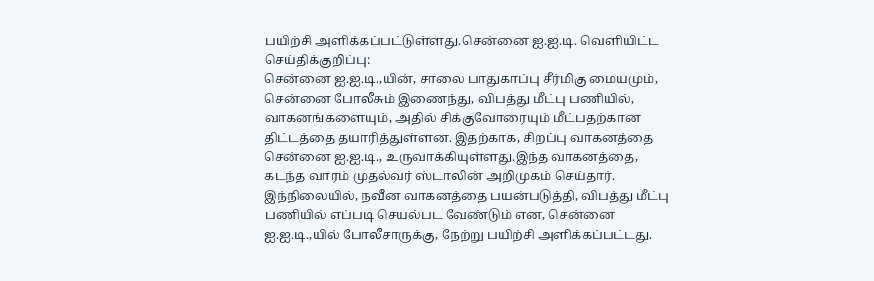பயிற்சி அளிக்கப்பட்டுள்ளது.சென்னை ஐ.ஐ.டி. வெளியிட்ட செய்திக்குறிப்பு:
சென்னை ஐ.ஐ.டி.,யின், சாலை பாதுகாப்பு சீர்மிகு மையமும், சென்னை போலீசும் இணைந்து, விபத்து மீட்பு பணியில், வாகனங்களையும், அதில் சிக்குவோரையும் மீட்பதற்கான திட்டத்தை தயாரித்துள்ளன. இதற்காக, சிறப்பு வாகனத்தை சென்னை ஐ.ஐ.டி., உருவாக்கியுள்ளது.இந்த வாகனத்தை, கடந்த வாரம் முதல்வர் ஸ்டாலின் அறிமுகம் செய்தார். இந்நிலையில், நவீன வாகனத்தை பயன்படுத்தி, விபத்து மீட்பு பணியில் எப்படி செயல்பட வேண்டும் என, சென்னை ஐ.ஐ.டி.,யில் போலீசாருக்கு, நேற்று பயிற்சி அளிக்கப்பட்டது.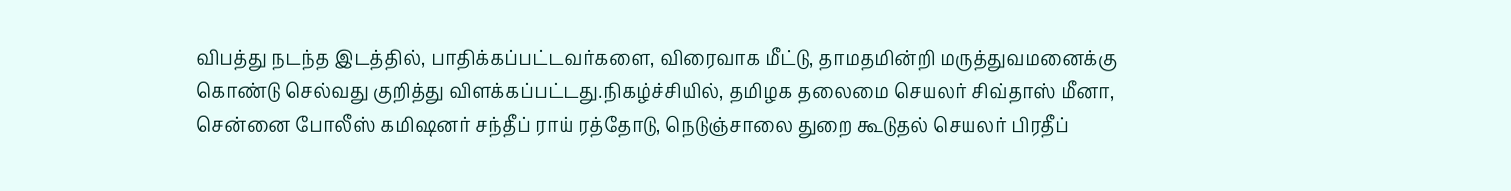விபத்து நடந்த இடத்தில், பாதிக்கப்பட்டவர்களை, விரைவாக மீட்டு, தாமதமின்றி மருத்துவமனைக்கு கொண்டு செல்வது குறித்து விளக்கப்பட்டது.நிகழ்ச்சியில், தமிழக தலைமை செயலர் சிவ்தாஸ் மீனா, சென்னை போலீஸ் கமிஷனர் சந்தீப் ராய் ரத்தோடு, நெடுஞ்சாலை துறை கூடுதல் செயலர் பிரதீப்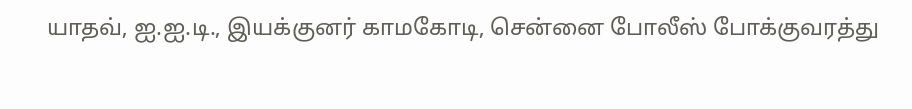யாதவ், ஐ.ஐ.டி., இயக்குனர் காமகோடி, சென்னை போலீஸ் போக்குவரத்து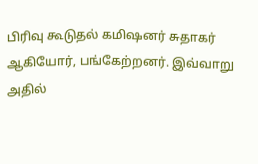பிரிவு கூடுதல் கமிஷனர் சுதாகர் ஆகியோர், பங்கேற்றனர். இவ்வாறு அதில்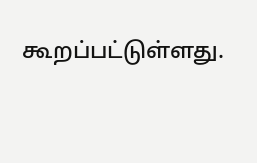கூறப்பட்டுள்ளது.